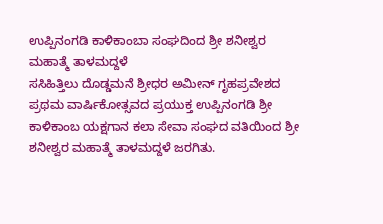ಉಪ್ಪಿನಂಗಡಿ ಕಾಳಿಕಾಂಬಾ ಸಂಘದಿಂದ ಶ್ರೀ ಶನೀಶ್ವರ ಮಹಾತ್ಮೆ ತಾಳಮದ್ದಳೆ
ಸಸಿಹಿತ್ತಿಲು ದೊಡ್ಡಮನೆ ಶ್ರೀಧರ ಅಮೀನ್ ಗೃಹಪ್ರವೇಶದ ಪ್ರಥಮ ವಾರ್ಷಿಕೋತ್ಸವದ ಪ್ರಯುಕ್ತ ಉಪ್ಪಿನಂಗಡಿ ಶ್ರೀ ಕಾಳಿಕಾಂಬ ಯಕ್ಷಗಾನ ಕಲಾ ಸೇವಾ ಸಂಘದ ವತಿಯಿಂದ ಶ್ರೀ ಶನೀಶ್ವರ ಮಹಾತ್ಮೆ ತಾಳಮದ್ದಳೆ ಜರಗಿತು.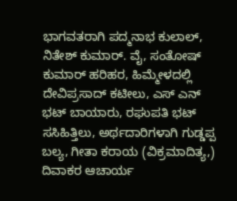ಭಾಗವತರಾಗಿ ಪದ್ಮನಾಭ ಕುಲಾಲ್, ನಿತೇಶ್ ಕುಮಾರ್. ವೈ, ಸಂತೋಷ್ ಕುಮಾರ್ ಹರಿಹರ, ಹಿಮ್ಮೇಳದಲ್ಲಿ ದೇವಿಪ್ರಸಾದ್ ಕಟೀಲು, ಎಸ್ ಎನ್ ಭಟ್ ಬಾಯಾರು, ರಘುಪತಿ ಭಟ್ ಸಸಿಹಿತ್ತಿಲು, ಅರ್ಥದಾರಿಗಳಾಗಿ ಗುಡ್ಡಪ್ಪ ಬಲ್ಯ, ಗೀತಾ ಕರಾಯ (ವಿಕ್ರಮಾದಿತ್ಯ,) ದಿವಾಕರ ಆಚಾರ್ಯ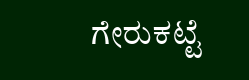ಗೇರುಕಟ್ಟೆ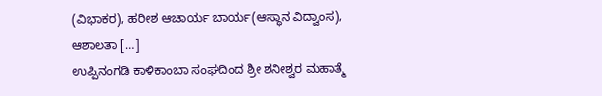(ವಿಭಾಕರ), ಹರೀಶ ಆಚಾರ್ಯ ಬಾರ್ಯ(ಆಸ್ಥಾನ ವಿದ್ವಾಂಸ), ಆಶಾಲತಾ […]
ಉಪ್ಪಿನಂಗಡಿ ಕಾಳಿಕಾಂಬಾ ಸಂಘದಿಂದ ಶ್ರೀ ಶನೀಶ್ವರ ಮಹಾತ್ಮೆ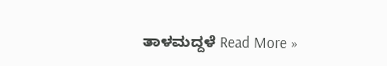ತಾಳಮದ್ದಳೆ Read More »